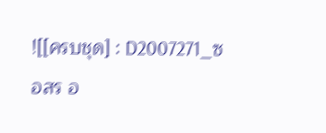![[ครบชุด] : D2007271_ซ อสร อ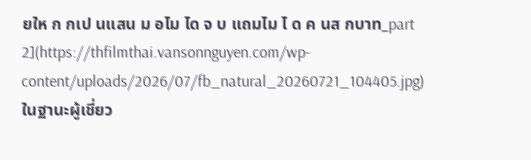ยให ก กเป นแสน ม อไม ได จ บ แถมไม ไ ด ค นส กบาท_part 2](https://thfilmthai.vansonnguyen.com/wp-content/uploads/2026/07/fb_natural_20260721_104405.jpg)
ในฐานะผู้เชี่ยว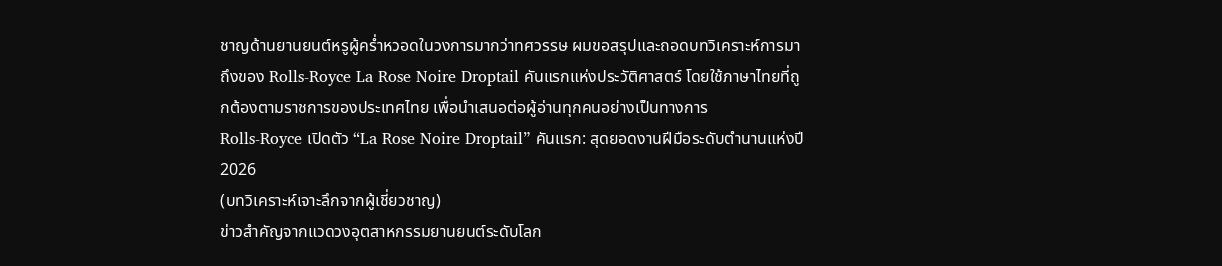ชาญด้านยานยนต์หรูผู้คร่ำหวอดในวงการมากว่าทศวรรษ ผมขอสรุปและถอดบทวิเคราะห์การมาถึงของ Rolls-Royce La Rose Noire Droptail คันแรกแห่งประวัติศาสตร์ โดยใช้ภาษาไทยที่ถูกต้องตามราชการของประเทศไทย เพื่อนำเสนอต่อผู้อ่านทุกคนอย่างเป็นทางการ
Rolls-Royce เปิดตัว “La Rose Noire Droptail” คันแรก: สุดยอดงานฝีมือระดับตำนานแห่งปี 2026
(บทวิเคราะห์เจาะลึกจากผู้เชี่ยวชาญ)
ข่าวสำคัญจากแวดวงอุตสาหกรรมยานยนต์ระดับโลก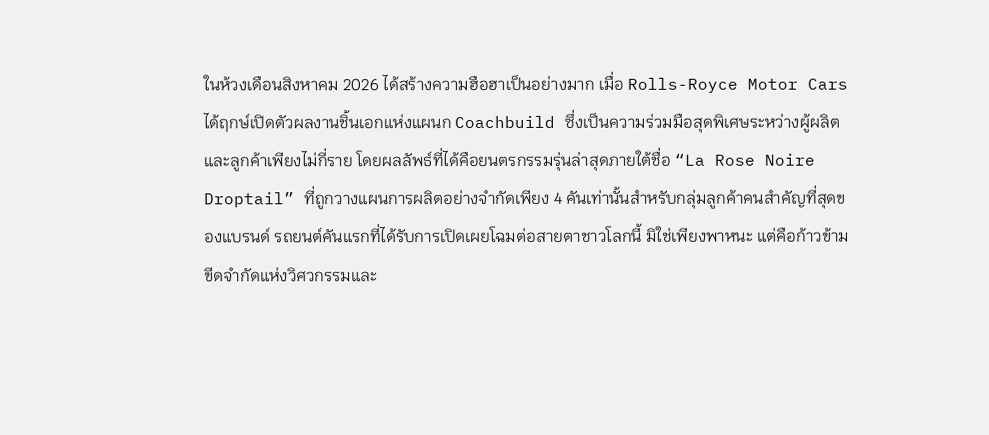ในห้วงเดือนสิงหาคม 2026 ได้สร้างความฮือฮาเป็นอย่างมาก เมื่อ Rolls-Royce Motor Cars ได้ฤกษ์เปิดตัวผลงานชิ้นเอกแห่งแผนก Coachbuild ซึ่งเป็นความร่วมมือสุดพิเศษระหว่างผู้ผลิตและลูกค้าเพียงไม่กี่ราย โดยผลลัพธ์ที่ได้คือยนตรกรรมรุ่นล่าสุดภายใต้ชื่อ “La Rose Noire Droptail” ที่ถูกวางแผนการผลิตอย่างจำกัดเพียง 4 คันเท่านั้นสำหรับกลุ่มลูกค้าคนสำคัญที่สุดของแบรนด์ รถยนต์คันแรกที่ได้รับการเปิดเผยโฉมต่อสายตาชาวโลกนี้ มิใช่เพียงพาหนะ แต่คือก้าวข้ามขีดจำกัดแห่งวิศวกรรมและ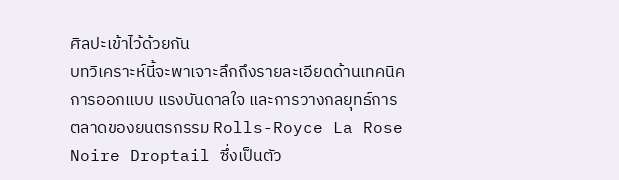ศิลปะเข้าไว้ด้วยกัน
บทวิเคราะห์นี้จะพาเจาะลึกถึงรายละเอียดด้านเทคนิค การออกแบบ แรงบันดาลใจ และการวางกลยุทธ์การตลาดของยนตรกรรม Rolls-Royce La Rose Noire Droptail ซึ่งเป็นตัว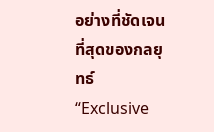อย่างที่ชัดเจนที่สุดของกลยุทธ์ “Exclusive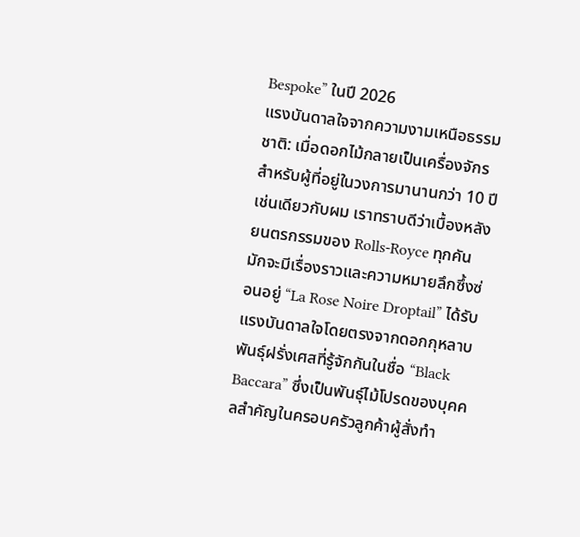Bespoke” ในปี 2026
แรงบันดาลใจจากความงามเหนือธรรมชาติ: เมื่อดอกไม้กลายเป็นเครื่องจักร
สำหรับผู้ที่อยู่ในวงการมานานกว่า 10 ปีเช่นเดียวกับผม เราทราบดีว่าเบื้องหลังยนตรกรรมของ Rolls-Royce ทุกคัน มักจะมีเรื่องราวและความหมายลึกซึ้งซ่อนอยู่ “La Rose Noire Droptail” ได้รับแรงบันดาลใจโดยตรงจากดอกกุหลาบพันธุ์ฝรั่งเศสที่รู้จักกันในชื่อ “Black Baccara” ซึ่งเป็นพันธุ์ไม้โปรดของบุคคลสำคัญในครอบครัวลูกค้าผู้สั่งทำ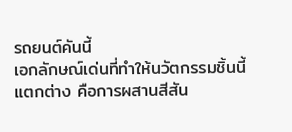รถยนต์คันนี้
เอกลักษณ์เด่นที่ทำให้นวัตกรรมชิ้นนี้แตกต่าง คือการผสานสีสัน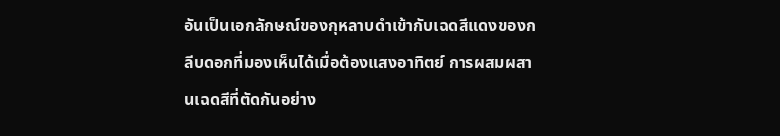อันเป็นเอกลักษณ์ของกุหลาบดำเข้ากับเฉดสีแดงของกลีบดอกที่มองเห็นได้เมื่อต้องแสงอาทิตย์ การผสมผสานเฉดสีที่ตัดกันอย่าง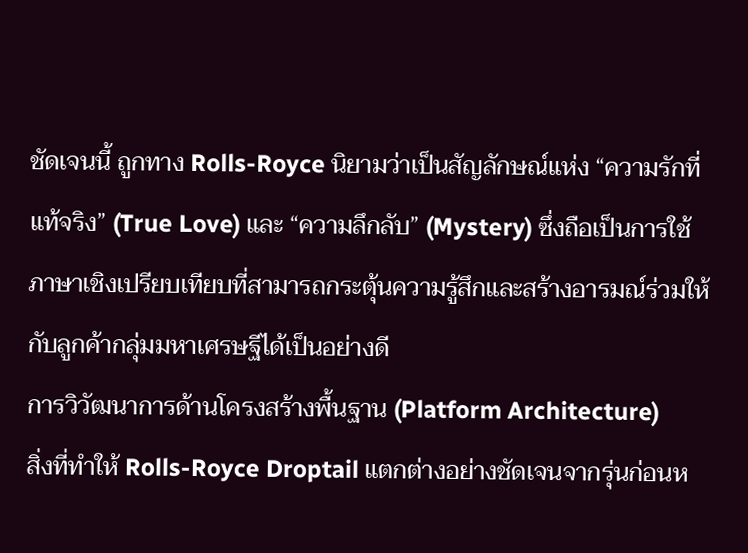ชัดเจนนี้ ถูกทาง Rolls-Royce นิยามว่าเป็นสัญลักษณ์แห่ง “ความรักที่แท้จริง” (True Love) และ “ความลึกลับ” (Mystery) ซึ่งถือเป็นการใช้ภาษาเชิงเปรียบเทียบที่สามารถกระตุ้นความรู้สึกและสร้างอารมณ์ร่วมให้กับลูกค้ากลุ่มมหาเศรษฐีได้เป็นอย่างดี
การวิวัฒนาการด้านโครงสร้างพื้นฐาน (Platform Architecture)
สิ่งที่ทำให้ Rolls-Royce Droptail แตกต่างอย่างชัดเจนจากรุ่นก่อนห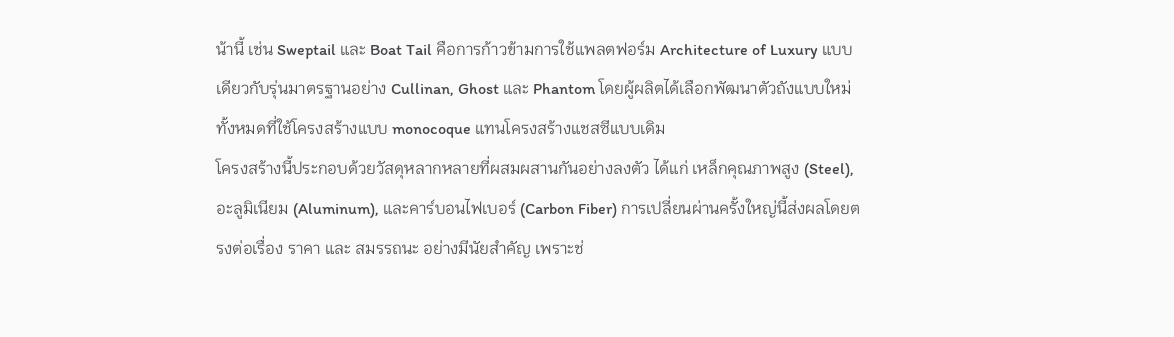น้านี้ เช่น Sweptail และ Boat Tail คือการก้าวข้ามการใช้แพลตฟอร์ม Architecture of Luxury แบบเดียวกับรุ่นมาตรฐานอย่าง Cullinan, Ghost และ Phantom โดยผู้ผลิตได้เลือกพัฒนาตัวถังแบบใหม่ทั้งหมดที่ใช้โครงสร้างแบบ monocoque แทนโครงสร้างแชสซีแบบเดิม
โครงสร้างนี้ประกอบด้วยวัสดุหลากหลายที่ผสมผสานกันอย่างลงตัว ได้แก่ เหล็กคุณภาพสูง (Steel), อะลูมิเนียม (Aluminum), และคาร์บอนไฟเบอร์ (Carbon Fiber) การเปลี่ยนผ่านครั้งใหญ่นี้ส่งผลโดยตรงต่อเรื่อง ราคา และ สมรรถนะ อย่างมีนัยสำคัญ เพราะช่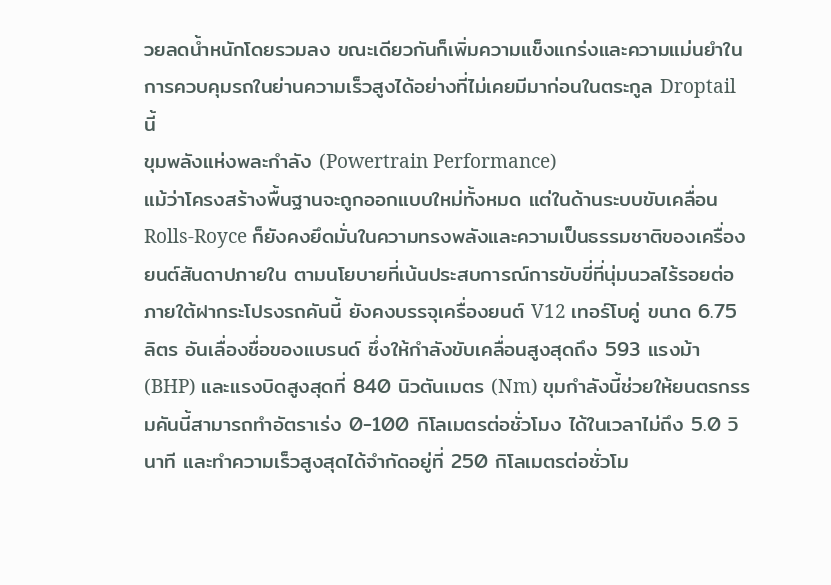วยลดน้ำหนักโดยรวมลง ขณะเดียวกันก็เพิ่มความแข็งแกร่งและความแม่นยำในการควบคุมรถในย่านความเร็วสูงได้อย่างที่ไม่เคยมีมาก่อนในตระกูล Droptail นี้
ขุมพลังแห่งพละกำลัง (Powertrain Performance)
แม้ว่าโครงสร้างพื้นฐานจะถูกออกแบบใหม่ทั้งหมด แต่ในด้านระบบขับเคลื่อน Rolls-Royce ก็ยังคงยึดมั่นในความทรงพลังและความเป็นธรรมชาติของเครื่องยนต์สันดาปภายใน ตามนโยบายที่เน้นประสบการณ์การขับขี่ที่นุ่มนวลไร้รอยต่อ
ภายใต้ฝากระโปรงรถคันนี้ ยังคงบรรจุเครื่องยนต์ V12 เทอร์โบคู่ ขนาด 6.75 ลิตร อันเลื่องชื่อของแบรนด์ ซึ่งให้กำลังขับเคลื่อนสูงสุดถึง 593 แรงม้า (BHP) และแรงบิดสูงสุดที่ 840 นิวตันเมตร (Nm) ขุมกำลังนี้ช่วยให้ยนตรกรรมคันนี้สามารถทำอัตราเร่ง 0-100 กิโลเมตรต่อชั่วโมง ได้ในเวลาไม่ถึง 5.0 วินาที และทำความเร็วสูงสุดได้จำกัดอยู่ที่ 250 กิโลเมตรต่อชั่วโม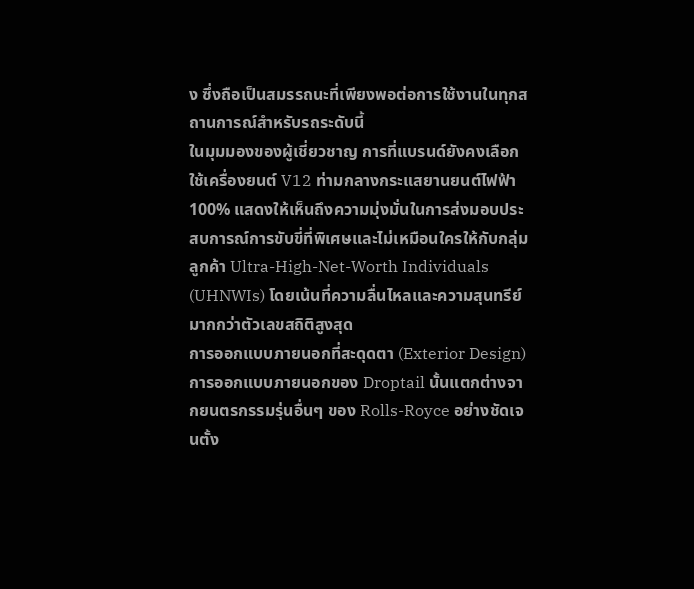ง ซึ่งถือเป็นสมรรถนะที่เพียงพอต่อการใช้งานในทุกสถานการณ์สำหรับรถระดับนี้
ในมุมมองของผู้เชี่ยวชาญ การที่แบรนด์ยังคงเลือกใช้เครื่องยนต์ V12 ท่ามกลางกระแสยานยนต์ไฟฟ้า 100% แสดงให้เห็นถึงความมุ่งมั่นในการส่งมอบประสบการณ์การขับขี่ที่พิเศษและไม่เหมือนใครให้กับกลุ่มลูกค้า Ultra-High-Net-Worth Individuals (UHNWIs) โดยเน้นที่ความลื่นไหลและความสุนทรีย์มากกว่าตัวเลขสถิติสูงสุด
การออกแบบภายนอกที่สะดุดตา (Exterior Design)
การออกแบบภายนอกของ Droptail นั้นแตกต่างจากยนตรกรรมรุ่นอื่นๆ ของ Rolls-Royce อย่างชัดเจนตั้ง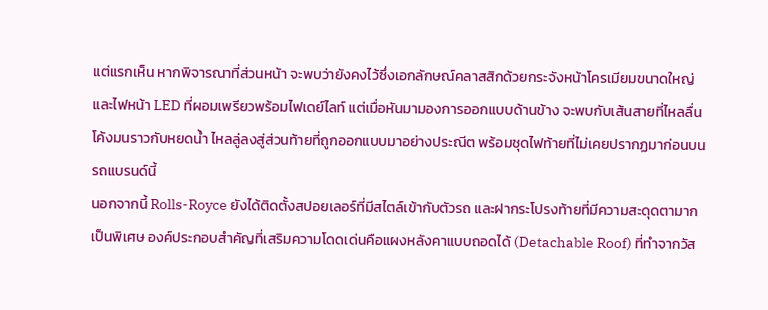แต่แรกเห็น หากพิจารณาที่ส่วนหน้า จะพบว่ายังคงไว้ซึ่งเอกลักษณ์คลาสสิกด้วยกระจังหน้าโครเมียมขนาดใหญ่และไฟหน้า LED ที่ผอมเพรียวพร้อมไฟเดย์ไลท์ แต่เมื่อหันมามองการออกแบบด้านข้าง จะพบกับเส้นสายที่ไหลลื่น โค้งมนราวกับหยดน้ำ ไหลลู่ลงสู่ส่วนท้ายที่ถูกออกแบบมาอย่างประณีต พร้อมชุดไฟท้ายที่ไม่เคยปรากฏมาก่อนบนรถแบรนด์นี้
นอกจากนี้ Rolls-Royce ยังได้ติดตั้งสปอยเลอร์ที่มีสไตล์เข้ากับตัวรถ และฝากระโปรงท้ายที่มีความสะดุดตามากเป็นพิเศษ องค์ประกอบสำคัญที่เสริมความโดดเด่นคือแผงหลังคาแบบถอดได้ (Detachable Roof) ที่ทำจากวัส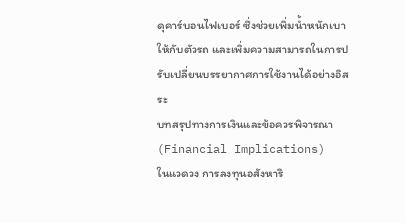ดุคาร์บอนไฟเบอร์ ซึ่งช่วยเพิ่มน้ำหนักเบาให้กับตัวรถ และเพิ่มความสามารถในการปรับเปลี่ยนบรรยากาศการใช้งานได้อย่างอิสระ
บทสรุปทางการเงินและข้อควรพิจารณา (Financial Implications)
ในแวดวง การลงทุนอสังหาริ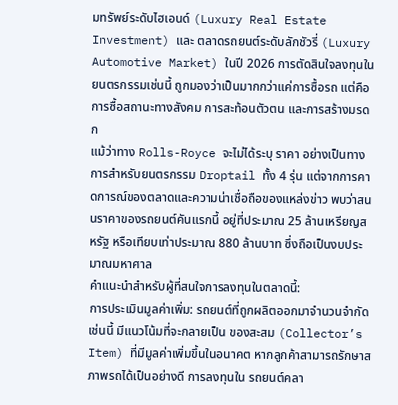มทรัพย์ระดับไฮเอนด์ (Luxury Real Estate Investment) และ ตลาดรถยนต์ระดับลักชัวรี่ (Luxury Automotive Market) ในปี 2026 การตัดสินใจลงทุนในยนตรกรรมเช่นนี้ ถูกมองว่าเป็นมากกว่าแค่การซื้อรถ แต่คือการซื้อสถานะทางสังคม การสะท้อนตัวตน และการสร้างมรดก
แม้ว่าทาง Rolls-Royce จะไม่ได้ระบุ ราคา อย่างเป็นทางการสำหรับยนตรกรรม Droptail ทั้ง 4 รุ่น แต่จากการคาดการณ์ของตลาดและความน่าเชื่อถือของแหล่งข่าว พบว่าสนนราคาของรถยนต์คันแรกนี้ อยู่ที่ประมาณ 25 ล้านเหรียญสหรัฐ หรือเทียบเท่าประมาณ 880 ล้านบาท ซึ่งถือเป็นงบประมาณมหาศาล
คำแนะนำสำหรับผู้ที่สนใจการลงทุนในตลาดนี้:
การประเมินมูลค่าเพิ่ม: รถยนต์ที่ถูกผลิตออกมาจำนวนจำกัดเช่นนี้ มีแนวโน้มที่จะกลายเป็น ของสะสม (Collector’s Item) ที่มีมูลค่าเพิ่มขึ้นในอนาคต หากลูกค้าสามารถรักษาสภาพรถได้เป็นอย่างดี การลงทุนใน รถยนต์คลา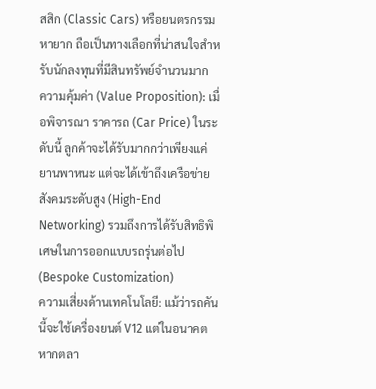สสิก (Classic Cars) หรือยนตรกรรมหายาก ถือเป็นทางเลือกที่น่าสนใจสำหรับนักลงทุนที่มีสินทรัพย์จำนวนมาก
ความคุ้มค่า (Value Proposition): เมื่อพิจารณา ราคารถ (Car Price) ในระดับนี้ ลูกค้าจะได้รับมากกว่าเพียงแค่ยานพาหนะ แต่จะได้เข้าถึงเครือข่ายสังคมระดับสูง (High-End Networking) รวมถึงการได้รับสิทธิพิเศษในการออกแบบรถรุ่นต่อไป (Bespoke Customization)
ความเสี่ยงด้านเทคโนโลยี: แม้ว่ารถคันนี้จะใช้เครื่องยนต์ V12 แต่ในอนาคต หากตลา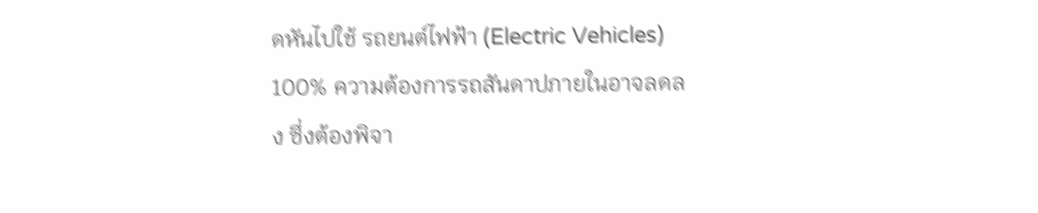ดหันไปใช้ รถยนต์ไฟฟ้า (Electric Vehicles) 100% ความต้องการรถสันดาปภายในอาจลดลง ซึ่งต้องพิจา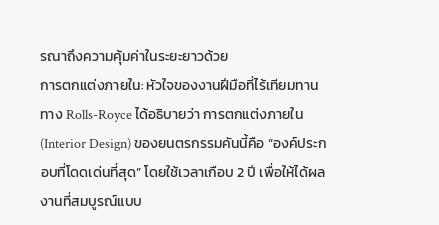รณาถึงความคุ้มค่าในระยะยาวด้วย
การตกแต่งภายใน: หัวใจของงานฝีมือที่ไร้เทียมทาน
ทาง Rolls-Royce ได้อธิบายว่า การตกแต่งภายใน (Interior Design) ของยนตรกรรมคันนี้คือ “องค์ประกอบที่โดดเด่นที่สุด” โดยใช้เวลาเกือบ 2 ปี เพื่อให้ได้ผลงานที่สมบูรณ์แบบ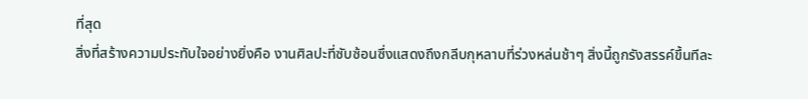ที่สุด
สิ่งที่สร้างความประทับใจอย่างยิ่งคือ งานศิลปะที่ซับซ้อนซึ่งแสดงถึงกลีบกุหลาบที่ร่วงหล่นช้าๆ สิ่งนี้ถูกรังสรรค์ขึ้นทีละ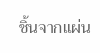ชิ้นจากแผ่น